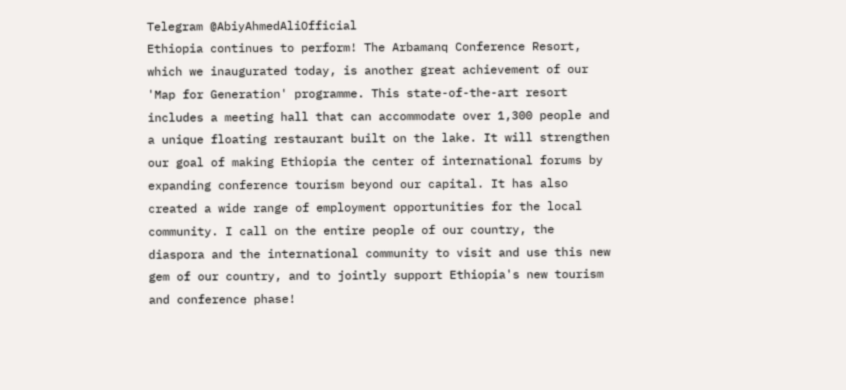Telegram @AbiyAhmedAliOfficial
Ethiopia continues to perform! The Arbamanq Conference Resort, which we inaugurated today, is another great achievement of our 'Map for Generation' programme. This state-of-the-art resort includes a meeting hall that can accommodate over 1,300 people and a unique floating restaurant built on the lake. It will strengthen our goal of making Ethiopia the center of international forums by expanding conference tourism beyond our capital. It has also created a wide range of employment opportunities for the local community. I call on the entire people of our country, the diaspora and the international community to visit and use this new gem of our country, and to jointly support Ethiopia's new tourism and conference phase!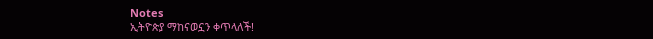Notes
ኢትዮጵያ ማከናወኗን ቀጥላለች!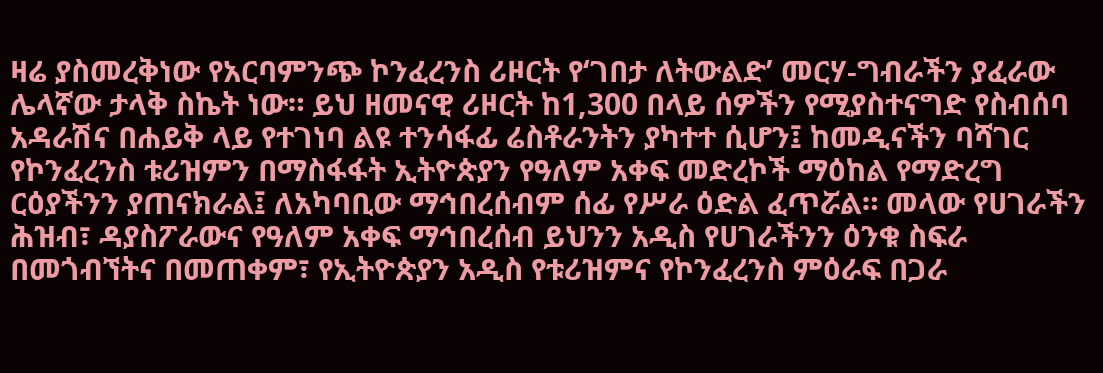ዛሬ ያስመረቅነው የአርባምንጭ ኮንፈረንስ ሪዞርት የ‘ገበታ ለትውልድ’ መርሃ-ግብራችን ያፈራው ሌላኛው ታላቅ ስኬት ነው። ይህ ዘመናዊ ሪዞርት ከ1,300 በላይ ሰዎችን የሚያስተናግድ የስብሰባ አዳራሽና በሐይቅ ላይ የተገነባ ልዩ ተንሳፋፊ ሬስቶራንትን ያካተተ ሲሆን፤ ከመዲናችን ባሻገር የኮንፈረንስ ቱሪዝምን በማስፋፋት ኢትዮጵያን የዓለም አቀፍ መድረኮች ማዕከል የማድረግ ርዕያችንን ያጠናክራል፤ ለአካባቢው ማኅበረሰብም ሰፊ የሥራ ዕድል ፈጥሯል። መላው የሀገራችን ሕዝብ፣ ዳያስፖራውና የዓለም አቀፍ ማኅበረሰብ ይህንን አዲስ የሀገራችንን ዕንቁ ስፍራ በመጎብኘትና በመጠቀም፣ የኢትዮጵያን አዲስ የቱሪዝምና የኮንፈረንስ ምዕራፍ በጋራ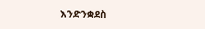እንድንቋደስ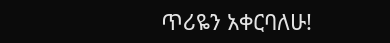ጥሪዬን አቀርባለሁ!